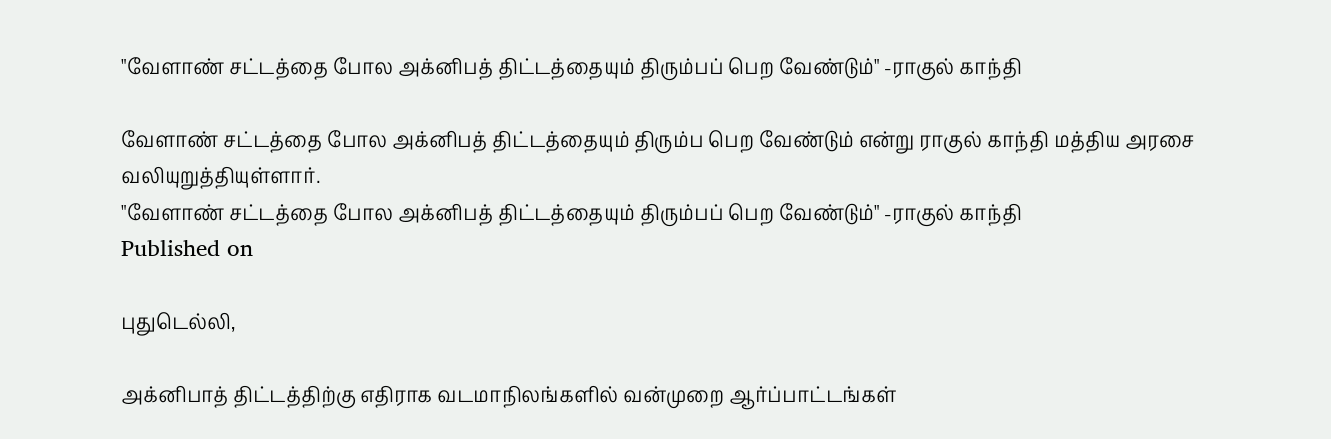"வேளாண் சட்டத்தை போல அக்னிபத் திட்டத்தையும் திரும்பப் பெற வேண்டும்" -ராகுல் காந்தி

வேளாண் சட்டத்தை போல அக்னிபத் திட்டத்தையும் திரும்ப பெற வேண்டும் என்று ராகுல் காந்தி மத்திய அரசை வலியுறுத்தியுள்ளார்.
"வேளாண் சட்டத்தை போல அக்னிபத் திட்டத்தையும் திரும்பப் பெற வேண்டும்" -ராகுல் காந்தி
Published on

புதுடெல்லி,

அக்னிபாத் திட்டத்திற்கு எதிராக வடமாநிலங்களில் வன்முறை ஆர்ப்பாட்டங்கள்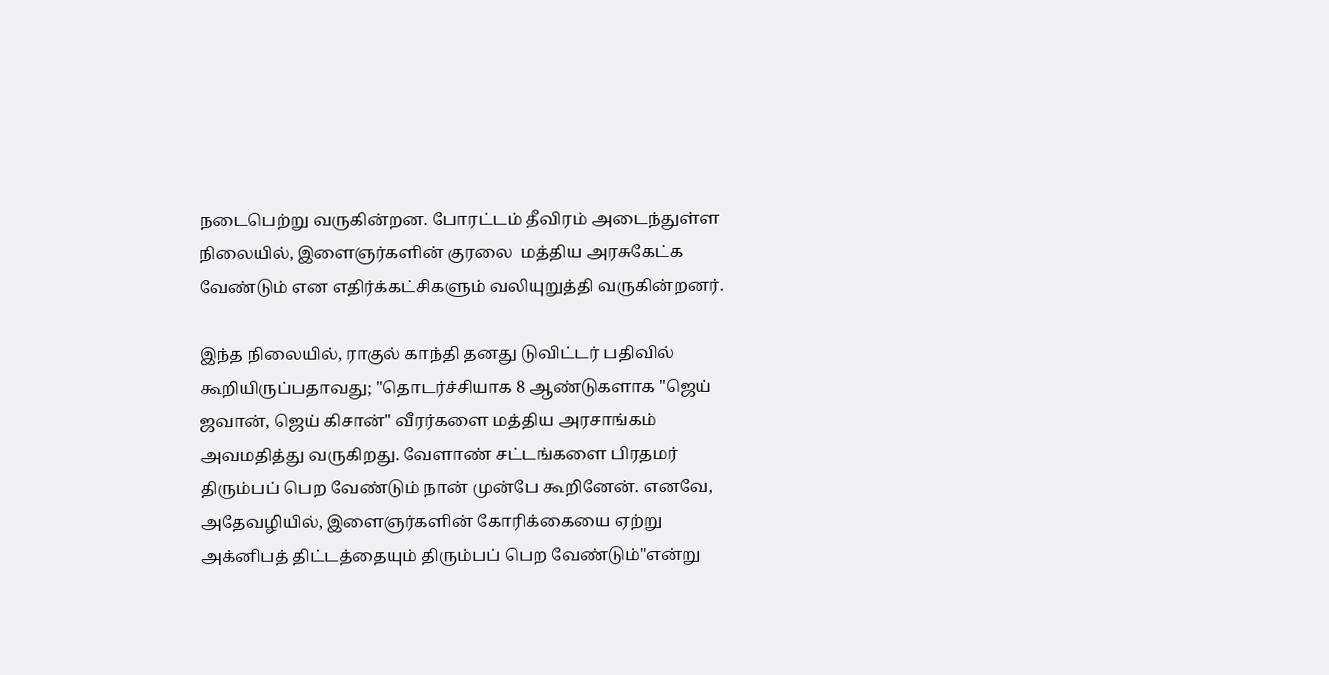நடைபெற்று வருகின்றன. போரட்டம் தீவிரம் அடைந்துள்ள நிலையில், இளைஞர்களின் குரலை  மத்திய அரசுகேட்க வேண்டும் என எதிர்க்கட்சிகளும் வலியுறுத்தி வருகின்றனர்.

இந்த நிலையில், ராகுல் காந்தி தனது டுவிட்டர் பதிவில் கூறியிருப்பதாவது; "தொடர்ச்சியாக 8 ஆண்டுகளாக "ஜெய் ஜவான், ஜெய் கிசான்" வீரர்களை மத்திய அரசாங்கம் அவமதித்து வருகிறது. வேளாண் சட்டங்களை பிரதமர் திரும்பப் பெற வேண்டும் நான் முன்பே கூறினேன். எனவே, அதேவழியில், இளைஞர்களின் கோரிக்கையை ஏற்று அக்னிபத் திட்டத்தையும் திரும்பப் பெற வேண்டும்"என்று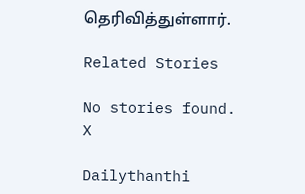தெரிவித்துள்ளார்.

Related Stories

No stories found.
X

Dailythanthi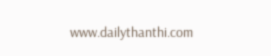www.dailythanthi.com